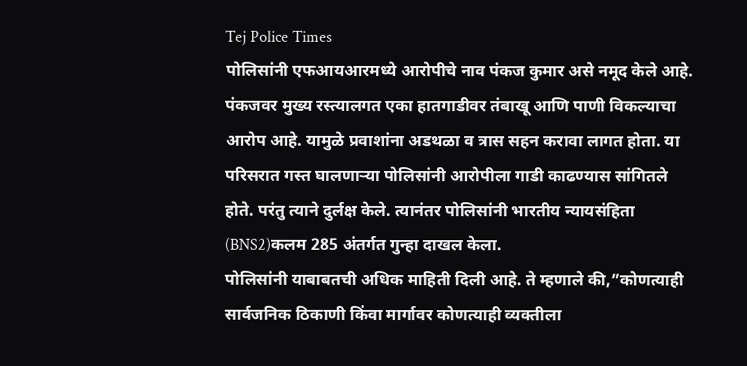Tej Police Times
पोलिसांनी एफआयआरमध्ये आरोपीचे नाव पंकज कुमार असे नमूद केले आहे. पंकजवर मुख्य रस्त्यालगत एका हातगाडीवर तंबाखू आणि पाणी विकल्याचा आरोप आहे. यामुळे प्रवाशांना अडथळा व त्रास सहन करावा लागत होता. या परिसरात गस्त घालणाऱ्या पोलिसांनी आरोपीला गाडी काढण्यास सांगितले होते. परंतु त्याने दुर्लक्ष केले. त्यानंतर पोलिसांनी भारतीय न्यायसंहिता (BNS2)कलम 285 अंतर्गत गुन्हा दाखल केला.
पोलिसांनी याबाबतची अधिक माहिती दिली आहे. ते म्हणाले की,”कोणत्याही सार्वजनिक ठिकाणी किंवा मार्गावर कोणत्याही व्यक्तीला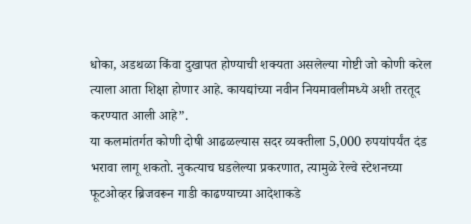धोका, अडथळा किंवा दुखापत होण्याची शक्यता असलेल्या गोष्टी जो कोणी करेल त्याला आता शिक्षा होणार आहे. कायद्यांच्या नवीन नियमावलीमध्ये अशी तरतूद करण्यात आली आहे”.
या कलमांतर्गत कोणी दोषी आढळल्यास सदर व्यक्तीला 5,000 रुपयांपर्यंत दंड भरावा लागू शकतो. नुकत्याच घडलेल्या प्रकरणात, त्यामुळे रेल्वे स्टेशनच्या फूटओव्हर ब्रिजवरून गाडी काढण्याच्या आदेशाकडे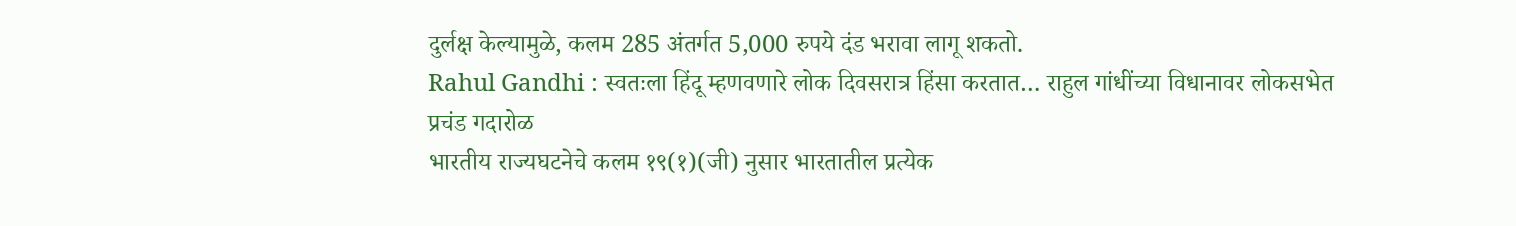दुर्लक्ष केल्यामुळे, कलम 285 अंतर्गत 5,000 रुपये दंड भरावा लागू शकतो.
Rahul Gandhi : स्वतःला हिंदू म्हणवणारे लोक दिवसरात्र हिंसा करतात… राहुल गांधींच्या विधानावर लोकसभेत प्रचंड गदारोळ
भारतीय राज्यघटनेचे कलम १९(१)(जी) नुसार भारतातील प्रत्येक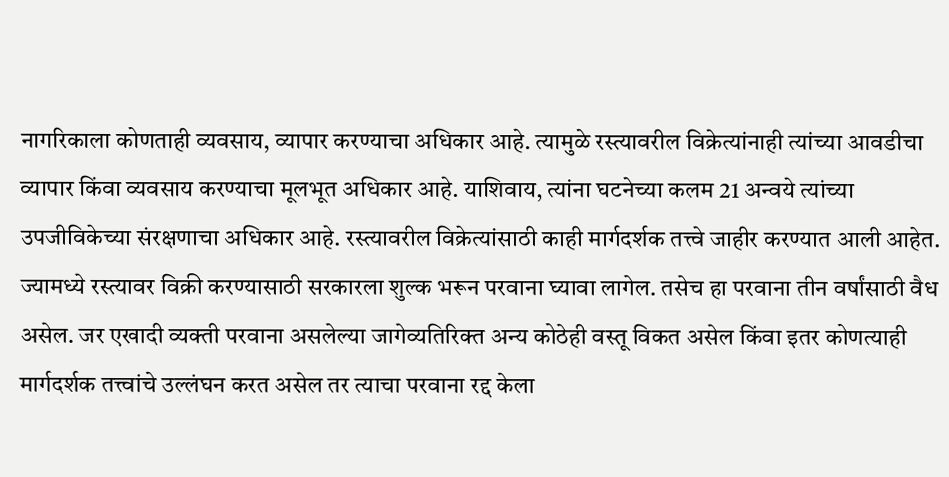नागरिकाला कोणताही व्यवसाय, व्यापार करण्याचा अधिकार आहे. त्यामुळे रस्त्यावरील विक्रेत्यांनाही त्यांच्या आवडीचा व्यापार किंवा व्यवसाय करण्याचा मूलभूत अधिकार आहे. याशिवाय, त्यांना घटनेच्या कलम 21 अन्वये त्यांच्या उपजीविकेच्या संरक्षणाचा अधिकार आहे. रस्त्यावरील विक्रेत्यांसाठी काही मार्गदर्शक तत्त्वे जाहीर करण्यात आली आहेत. ज्यामध्ये रस्त्यावर विक्री करण्यासाठी सरकारला शुल्क भरून परवाना घ्यावा लागेल. तसेच हा परवाना तीन वर्षांसाठी वैध असेल. जर एखादी व्यक्ती परवाना असलेल्या जागेव्यतिरिक्त अन्य कोठेही वस्तू विकत असेल किंवा इतर कोणत्याही मार्गदर्शक तत्त्वांचे उल्लंघन करत असेल तर त्याचा परवाना रद्द केला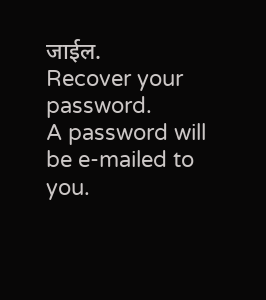जाईल.
Recover your password.
A password will be e-mailed to you.